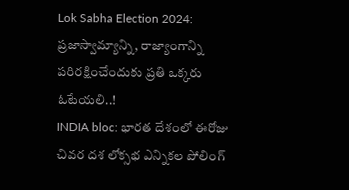Lok Sabha Election 2024: ప్రజాస్వామ్యాన్ని, రాజ్యాంగాన్ని పరిరక్షించేందుకు ప్రతి ఒక్కరు ఓటేయలి..!
INDIA bloc: భారత దేశంలో ఈరోజు చివర దశ లోక్సభ ఎన్నికల పోలింగ్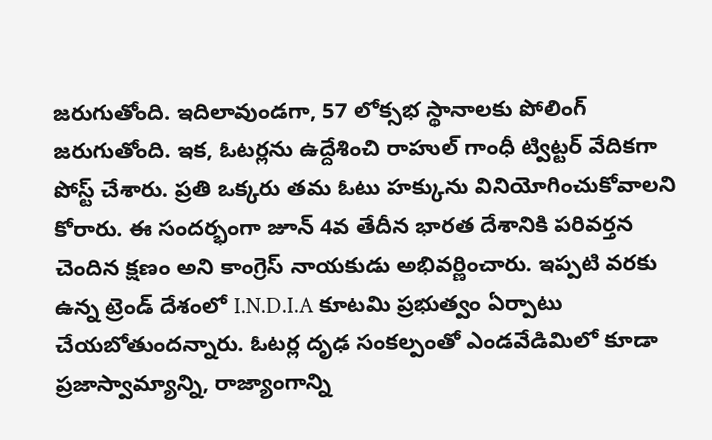జరుగుతోంది. ఇదిలావుండగా, 57 లోక్సభ స్థానాలకు పోలింగ్ జరుగుతోంది. ఇక, ఓటర్లను ఉద్దేశించి రాహుల్ గాంధీ ట్విట్టర్ వేదికగా పోస్ట్ చేశారు. ప్రతి ఒక్కరు తమ ఓటు హక్కును వినియోగించుకోవాలని కోరారు. ఈ సందర్భంగా జూన్ 4వ తేదీన భారత దేశానికి పరివర్తన చెందిన క్షణం అని కాంగ్రెస్ నాయకుడు అభివర్ణించారు. ఇప్పటి వరకు ఉన్న ట్రెండ్ దేశంలో I.N.D.I.A కూటమి ప్రభుత్వం ఏర్పాటు చేయబోతుందన్నారు. ఓటర్ల దృఢ సంకల్పంతో ఎండవేడిమిలో కూడా ప్రజాస్వామ్యాన్ని, రాజ్యాంగాన్ని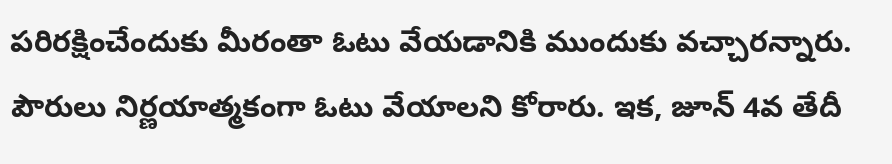పరిరక్షించేందుకు మీరంతా ఓటు వేయడానికి ముందుకు వచ్చారన్నారు. పౌరులు నిర్ణయాత్మకంగా ఓటు వేయాలని కోరారు. ఇక, జూన్ 4వ తేదీ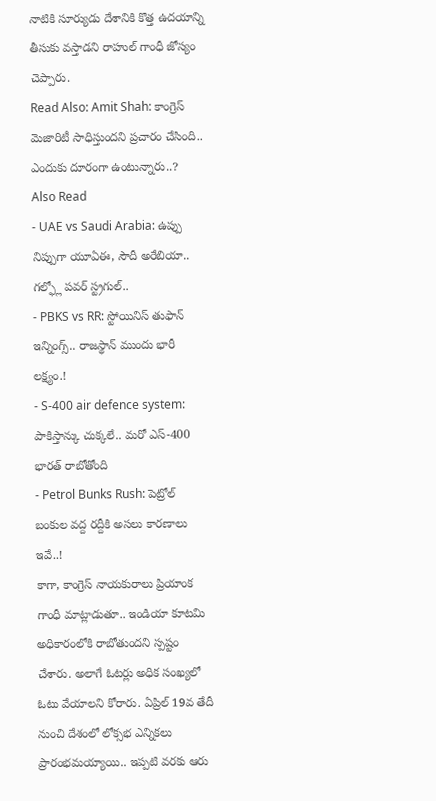నాటికి సూర్యుడు దేశానికి కొత్త ఉదయాన్ని తీసుకు వస్తాడని రాహుల్ గాంధీ జోస్యం చెప్పారు.
Read Also: Amit Shah: కాంగ్రెస్ మెజారిటీ సాధిస్తుందని ప్రచారం చేసింది.. ఎందుకు దూరంగా ఉంటున్నారు..?
Also Read
- UAE vs Saudi Arabia: ఉప్పు నిప్పుగా యూఏఈ, సౌదీ అరేబియా.. గల్ఫ్లో పవర్ స్ట్రగుల్..
- PBKS vs RR: స్టోయినిస్ తుఫాన్ ఇన్నింగ్స్.. రాజస్థాన్ ముందు భారీ లక్ష్యం.!
- S-400 air defence system: పాకిస్తాన్కు చుక్కలే.. మరో ఎస్-400 భారత్ రాబోతోంది
- Petrol Bunks Rush: పెట్రోల్ బంకుల వద్ద రద్దీకి అసలు కారణాలు ఇవే..!
కాగా, కాంగ్రెస్ నాయకురాలు ప్రియాంక గాంధీ మాట్లాడుతూ.. ఇండియా కూటమి అధికారంలోకి రాబోతుందని స్పష్టం చేశారు. అలాగే ఓటర్లు అధిక సంఖ్యలో ఓటు వేయాలని కోరారు. ఏప్రిల్ 19వ తేదీ నుంచి దేశంలో లోక్సభ ఎన్నికలు ప్రారంభమయ్యాయి.. ఇప్పటి వరకు ఆరు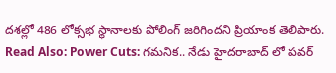దశల్లో 486 లోక్సభ స్థానాలకు పోలింగ్ జరిగిందని ప్రియాంక తెలిపారు.
Read Also: Power Cuts: గమనిక.. నేడు హైదరాబాద్ లో పవర్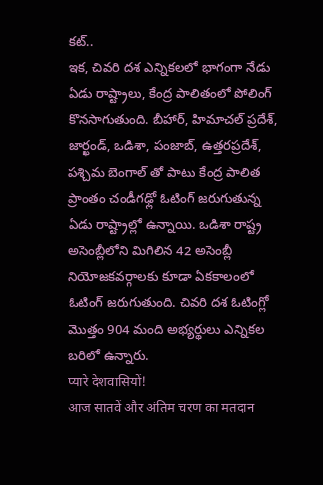కట్..
ఇక, చివరి దశ ఎన్నికలలో భాగంగా నేడు ఏడు రాష్ట్రాలు, కేంద్ర పాలితంలో పోలింగ్ కొనసాగుతుంది. బీహార్, హిమాచల్ ప్రదేశ్, జార్ఖండ్, ఒడిశా, పంజాబ్, ఉత్తరప్రదేశ్, పశ్చిమ బెంగాల్ తో పాటు కేంద్ర పాలిత ప్రాంతం చండీగఢ్లో ఓటింగ్ జరుగుతున్న ఏడు రాష్ట్రాల్లో ఉన్నాయి. ఒడిశా రాష్ట్ర అసెంబ్లీలోని మిగిలిన 42 అసెంబ్లీ నియోజకవర్గాలకు కూడా ఏకకాలంలో ఓటింగ్ జరుగుతుంది. చివరి దశ ఓటింగ్లో మొత్తం 904 మంది అభ్యర్థులు ఎన్నికల బరిలో ఉన్నారు.
प्यारे देशवासियों!
आज सातवें और अंतिम चरण का मतदान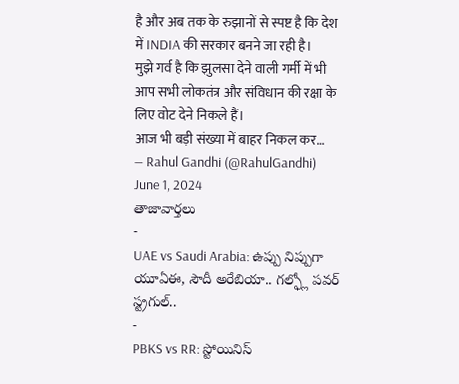है और अब तक के रुझानों से स्पष्ट है कि देश में INDIA की सरकार बनने जा रही है।
मुझे गर्व है कि झुलसा देने वाली गर्मी में भी आप सभी लोकतंत्र और संविधान की रक्षा के लिए वोट देने निकले हैं।
आज भी बड़ी संख्या में बाहर निकल कर…
— Rahul Gandhi (@RahulGandhi) June 1, 2024
తాజావార్తలు
-
UAE vs Saudi Arabia: ఉప్పు నిప్పుగా యూఏఈ, సౌదీ అరేబియా.. గల్ఫ్లో పవర్ స్ట్రగుల్..
-
PBKS vs RR: స్టోయినిస్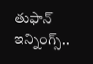తుఫాన్ ఇన్నింగ్స్..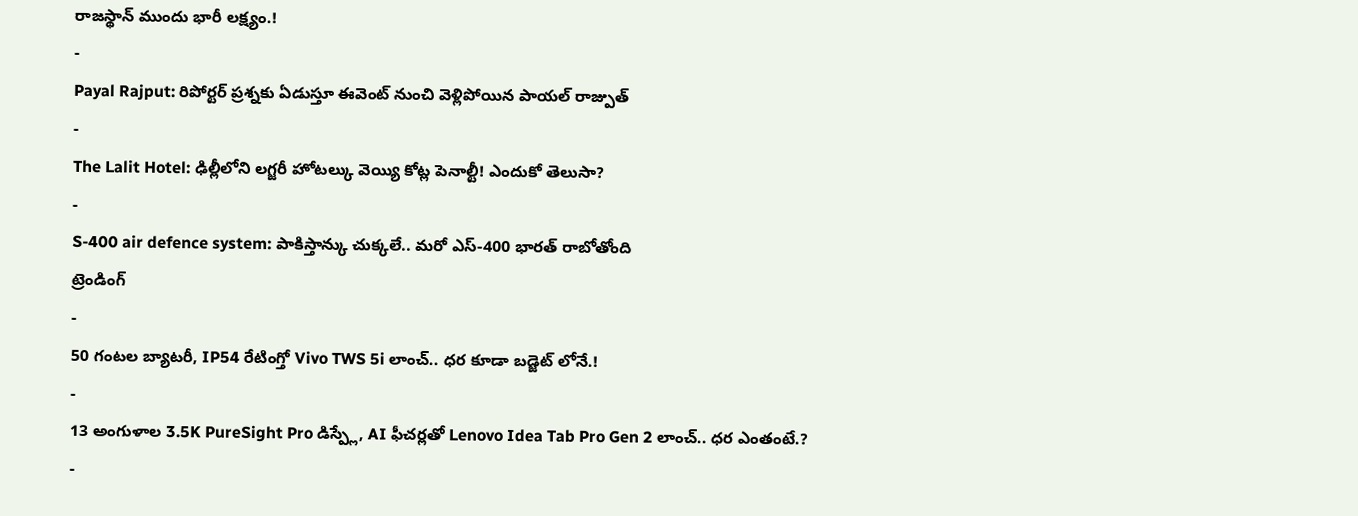రాజస్థాన్ ముందు భారీ లక్ష్యం.!
-
Payal Rajput: రిపోర్టర్ ప్రశ్నకు ఏడుస్తూ ఈవెంట్ నుంచి వెళ్లిపోయిన పాయల్ రాజ్పుత్
-
The Lalit Hotel: ఢిల్లీలోని లగ్జరీ హోటల్కు వెయ్యి కోట్ల పెనాల్టీ! ఎందుకో తెలుసా?
-
S-400 air defence system: పాకిస్తాన్కు చుక్కలే.. మరో ఎస్-400 భారత్ రాబోతోంది
ట్రెండింగ్
-
50 గంటల బ్యాటరీ, IP54 రేటింగ్తో Vivo TWS 5i లాంచ్.. ధర కూడా బడ్జెట్ లోనే.!
-
13 అంగుళాల 3.5K PureSight Pro డిస్ప్లే, AI ఫీచర్లతో Lenovo Idea Tab Pro Gen 2 లాంచ్.. ధర ఎంతంటే.?
-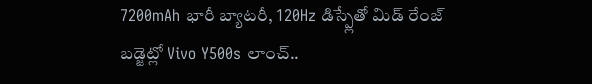7200mAh భారీ బ్యాటరీ, 120Hz డిస్ప్లేతో మిడ్ రేంజ్ బడ్జెట్లో Vivo Y500s లాంచ్..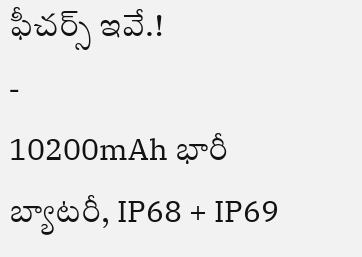ఫీచర్స్ ఇవే.!
-
10200mAh భారీ బ్యాటరీ, IP68 + IP69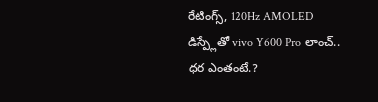రేటింగ్స్, 120Hz AMOLED డిస్ప్లేతో vivo Y600 Pro లాంచ్.. ధర ఎంతంటే.?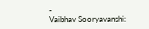-
Vaibhav Sooryavanshi: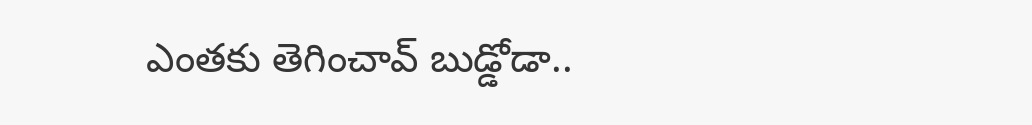ఎంతకు తెగించావ్ బుడ్డోడా..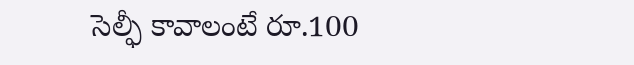సెల్ఫీ కావాలంటే రూ.100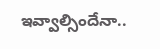ఇవ్వాల్సిందేనా..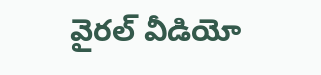వైరల్ వీడియో